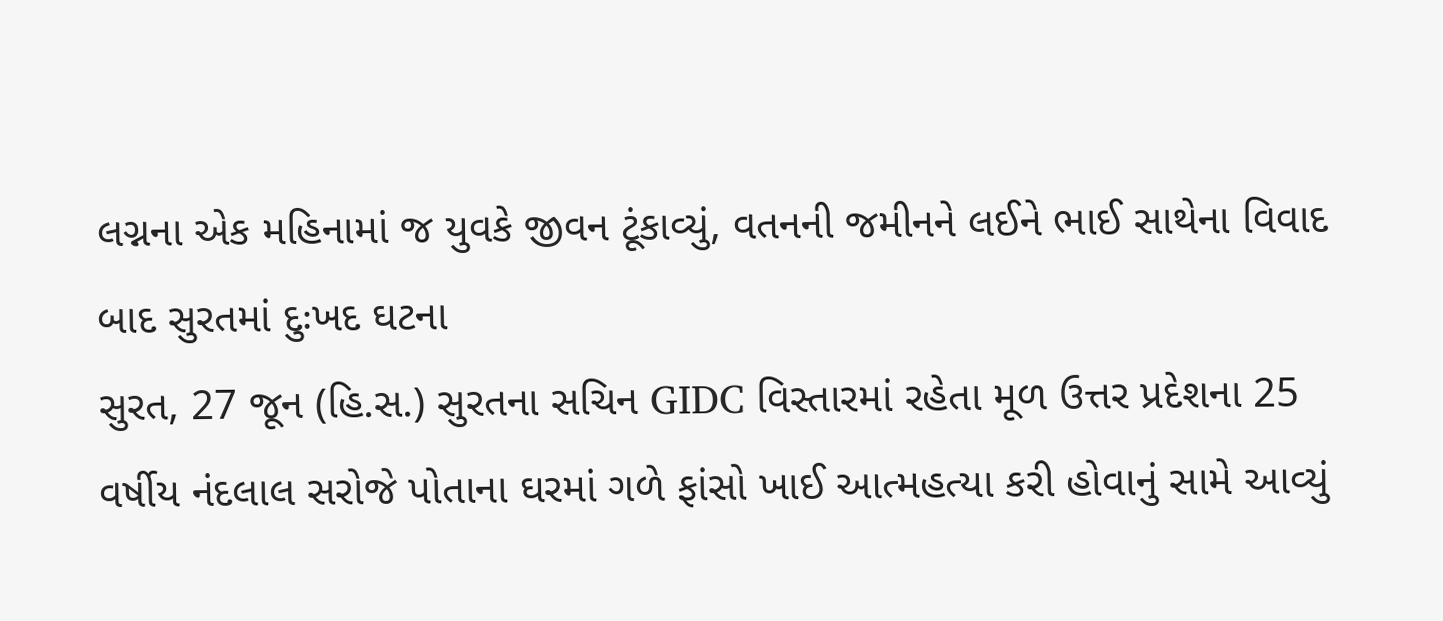લગ્નના એક મહિનામાં જ યુવકે જીવન ટૂંકાવ્યું, વતનની જમીનને લઈને ભાઈ સાથેના વિવાદ બાદ સુરતમાં દુઃખદ ઘટના
સુરત, 27 જૂન (હિ.સ.) સુરતના સચિન GIDC વિસ્તારમાં રહેતા મૂળ ઉત્તર પ્રદેશના 25 વર્ષીય નંદલાલ સરોજે પોતાના ઘરમાં ગળે ફાંસો ખાઈ આત્મહત્યા કરી હોવાનું સામે આવ્યું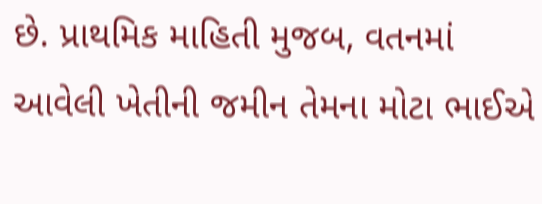છે. પ્રાથમિક માહિતી મુજબ, વતનમાં આવેલી ખેતીની જમીન તેમના મોટા ભાઈએ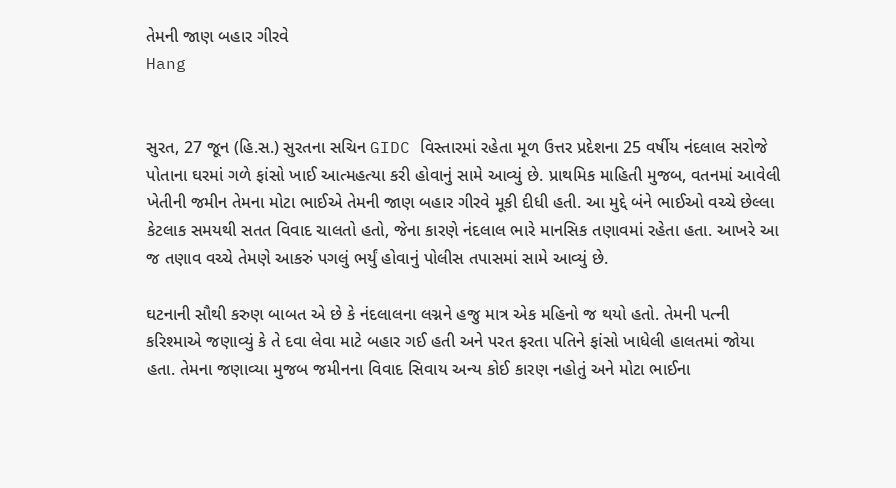તેમની જાણ બહાર ગીરવે
Hang


સુરત, 27 જૂન (હિ.સ.) સુરતના સચિન GIDC વિસ્તારમાં રહેતા મૂળ ઉત્તર પ્રદેશના 25 વર્ષીય નંદલાલ સરોજે પોતાના ઘરમાં ગળે ફાંસો ખાઈ આત્મહત્યા કરી હોવાનું સામે આવ્યું છે. પ્રાથમિક માહિતી મુજબ, વતનમાં આવેલી ખેતીની જમીન તેમના મોટા ભાઈએ તેમની જાણ બહાર ગીરવે મૂકી દીધી હતી. આ મુદ્દે બંને ભાઈઓ વચ્ચે છેલ્લા કેટલાક સમયથી સતત વિવાદ ચાલતો હતો, જેના કારણે નંદલાલ ભારે માનસિક તણાવમાં રહેતા હતા. આખરે આ જ તણાવ વચ્ચે તેમણે આકરું પગલું ભર્યું હોવાનું પોલીસ તપાસમાં સામે આવ્યું છે.

ઘટનાની સૌથી કરુણ બાબત એ છે કે નંદલાલના લગ્નને હજુ માત્ર એક મહિનો જ થયો હતો. તેમની પત્ની કરિશ્માએ જણાવ્યું કે તે દવા લેવા માટે બહાર ગઈ હતી અને પરત ફરતા પતિને ફાંસો ખાધેલી હાલતમાં જોયા હતા. તેમના જણાવ્યા મુજબ જમીનના વિવાદ સિવાય અન્ય કોઈ કારણ નહોતું અને મોટા ભાઈના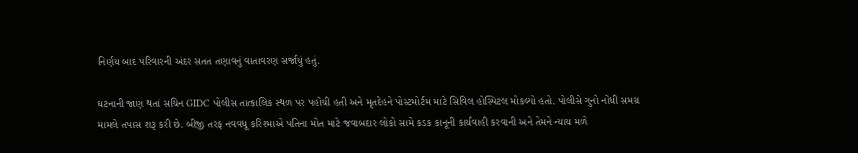નિર્ણય બાદ પરિવારની અંદર સતત તણાવનું વાતાવરણ સર્જાયું હતું.

ઘટનાની જાણ થતાં સચિન GIDC પોલીસ તાત્કાલિક સ્થળ પર પહોંચી હતી અને મૃતદેહને પોસ્ટમોર્ટમ માટે સિવિલ હોસ્પિટલ મોકલ્યો હતો. પોલીસે ગુનો નોંધી સમગ્ર મામલે તપાસ શરૂ કરી છે. બીજી તરફ નવવધૂ કરિશ્માએ પતિના મોત માટે જવાબદાર લોકો સામે કડક કાનૂની કાર્યવાહી કરવાની અને તેમને ન્યાય મળે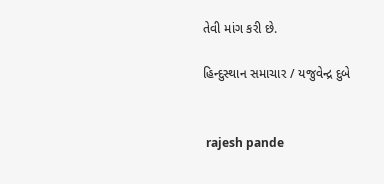તેવી માંગ કરી છે.

હિન્દુસ્થાન સમાચાર / યજુવેન્દ્ર દુબે


 rajesh pande